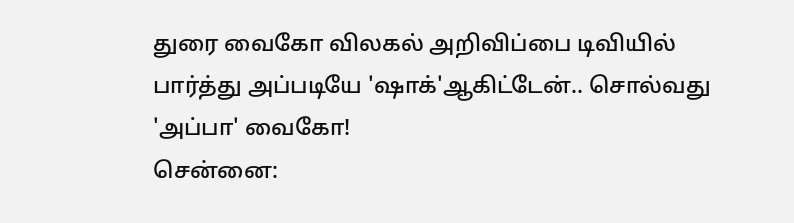துரை வைகோ விலகல் அறிவிப்பை டிவியில் பார்த்து அப்படியே 'ஷாக்'ஆகிட்டேன்.. சொல்வது 'அப்பா' வைகோ!
சென்னை: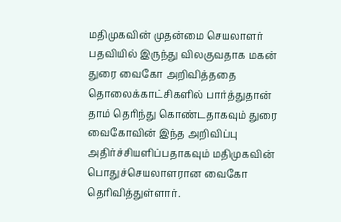மதிமுகவின் முதன்மை செயலாளர் பதவியில் இருந்து விலகுவதாக மகன் துரை வைகோ அறிவித்ததை தொலைக்காட்சிகளில் பார்த்துதான் தாம் தெரிந்து கொண்டதாகவும் துரை வைகோவின் இந்த அறிவிப்பு அதிர்ச்சியளிப்பதாகவும் மதிமுகவின் பொதுச்செயலாளரான வைகோ தெரிவித்துள்ளார்.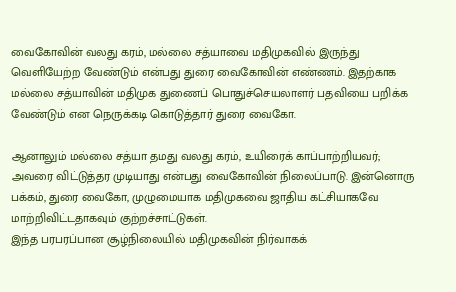வைகோவின் வலது கரம், மல்லை சத்யாவை மதிமுகவில் இருந்து வெளியேற்ற வேண்டும் என்பது துரை வைகோவின் எண்ணம். இதற்காக மல்லை சத்யாவின் மதிமுக துணைப் பொதுச்செயலாளர் பதவியை பறிக்க வேண்டும் என நெருக்கடி கொடுத்தார் துரை வைகோ.

ஆனாலும் மல்லை சத்யா தமது வலது கரம், உயிரைக் காப்பாற்றியவர்; அவரை விட்டுத்தர முடியாது என்பது வைகோவின் நிலைப்பாடு. இன்னொரு பக்கம், துரை வைகோ, முழுமையாக மதிமுகவை ஜாதிய கட்சியாகவே மாற்றிவிட்டதாகவும் குற்றச்சாட்டுகள்.
இந்த பரபரப்பான சூழ்நிலையில் மதிமுகவின் நிர்வாகக்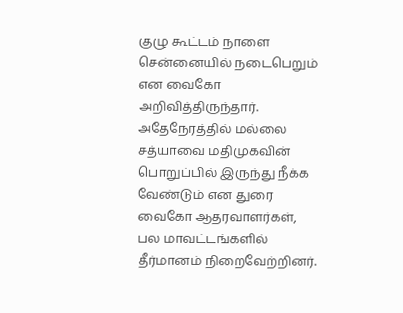குழு கூட்டம் நாளை சென்னையில் நடைபெறும் என வைகோ அறிவித்திருந்தார். அதேநேரத்தில் மல்லை சத்யாவை மதிமுகவின் பொறுப்பில் இருந்து நீக்க வேண்டும் என துரை வைகோ ஆதரவாளர்கள், பல மாவட்டங்களில் தீர்மானம் நிறைவேற்றினர்.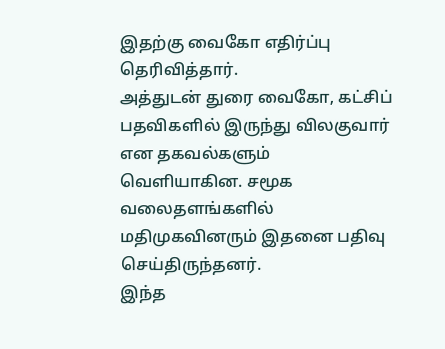இதற்கு வைகோ எதிர்ப்பு தெரிவித்தார்.
அத்துடன் துரை வைகோ, கட்சிப் பதவிகளில் இருந்து விலகுவார் என தகவல்களும் வெளியாகின. சமூக வலைதளங்களில் மதிமுகவினரும் இதனை பதிவு செய்திருந்தனர்.
இந்த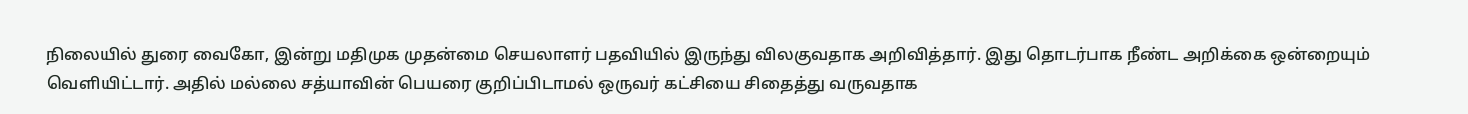நிலையில் துரை வைகோ, இன்று மதிமுக முதன்மை செயலாளர் பதவியில் இருந்து விலகுவதாக அறிவித்தார். இது தொடர்பாக நீண்ட அறிக்கை ஒன்றையும் வெளியிட்டார். அதில் மல்லை சத்யாவின் பெயரை குறிப்பிடாமல் ஒருவர் கட்சியை சிதைத்து வருவதாக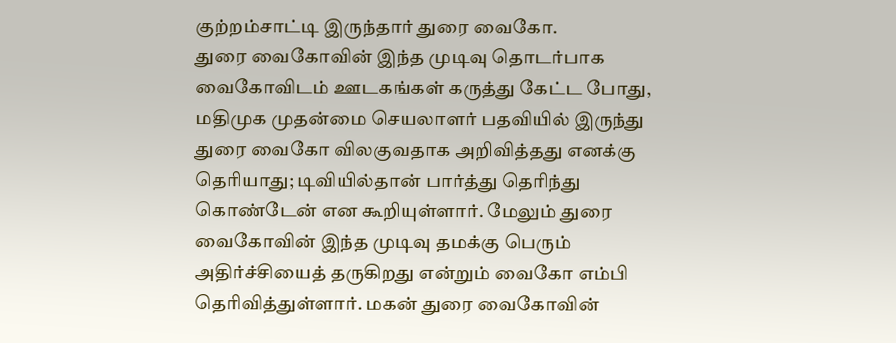குற்றம்சாட்டி இருந்தார் துரை வைகோ.
துரை வைகோவின் இந்த முடிவு தொடர்பாக வைகோவிடம் ஊடகங்கள் கருத்து கேட்ட போது, மதிமுக முதன்மை செயலாளர் பதவியில் இருந்து துரை வைகோ விலகுவதாக அறிவித்தது எனக்கு தெரியாது; டிவியில்தான் பார்த்து தெரிந்து கொண்டேன் என கூறியுள்ளார். மேலும் துரை வைகோவின் இந்த முடிவு தமக்கு பெரும் அதிர்ச்சியைத் தருகிறது என்றும் வைகோ எம்பி தெரிவித்துள்ளார். மகன் துரை வைகோவின்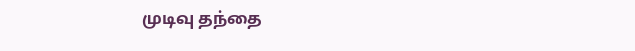முடிவு தந்தை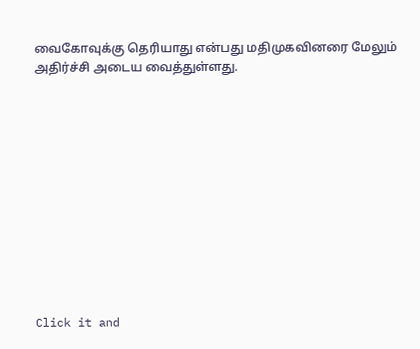வைகோவுக்கு தெரியாது என்பது மதிமுகவினரை மேலும் அதிர்ச்சி அடைய வைத்துள்ளது.












Click it and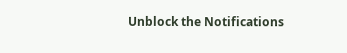Unblock the Notifications